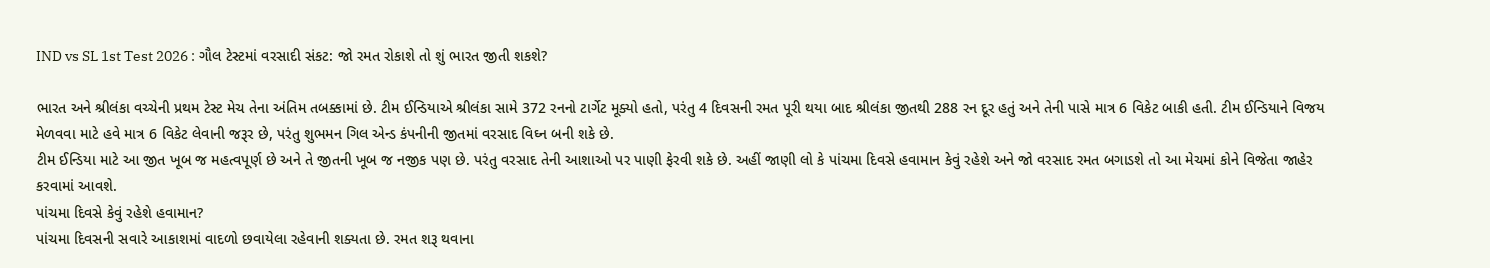IND vs SL 1st Test 2026 : ગૌલ ટેસ્ટમાં વરસાદી સંકટ: જો રમત રોકાશે તો શું ભારત જીતી શકશે?

ભારત અને શ્રીલંકા વચ્ચેની પ્રથમ ટેસ્ટ મેચ તેના અંતિમ તબક્કામાં છે. ટીમ ઈન્ડિયાએ શ્રીલંકા સામે 372 રનનો ટાર્ગેટ મૂક્યો હતો, પરંતુ 4 દિવસની રમત પૂરી થયા બાદ શ્રીલંકા જીતથી 288 રન દૂર હતું અને તેની પાસે માત્ર 6 વિકેટ બાકી હતી. ટીમ ઈન્ડિયાને વિજય મેળવવા માટે હવે માત્ર 6 વિકેટ લેવાની જરૂર છે, પરંતુ શુભમન ગિલ એન્ડ કંપનીની જીતમાં વરસાદ વિઘ્ન બની શકે છે.
ટીમ ઈન્ડિયા માટે આ જીત ખૂબ જ મહત્વપૂર્ણ છે અને તે જીતની ખૂબ જ નજીક પણ છે. પરંતુ વરસાદ તેની આશાઓ પર પાણી ફેરવી શકે છે. અહીં જાણી લો કે પાંચમા દિવસે હવામાન કેવું રહેશે અને જો વરસાદ રમત બગાડશે તો આ મેચમાં કોને વિજેતા જાહેર કરવામાં આવશે.
પાંચમા દિવસે કેવું રહેશે હવામાન?
પાંચમા દિવસની સવારે આકાશમાં વાદળો છવાયેલા રહેવાની શક્યતા છે. રમત શરૂ થવાના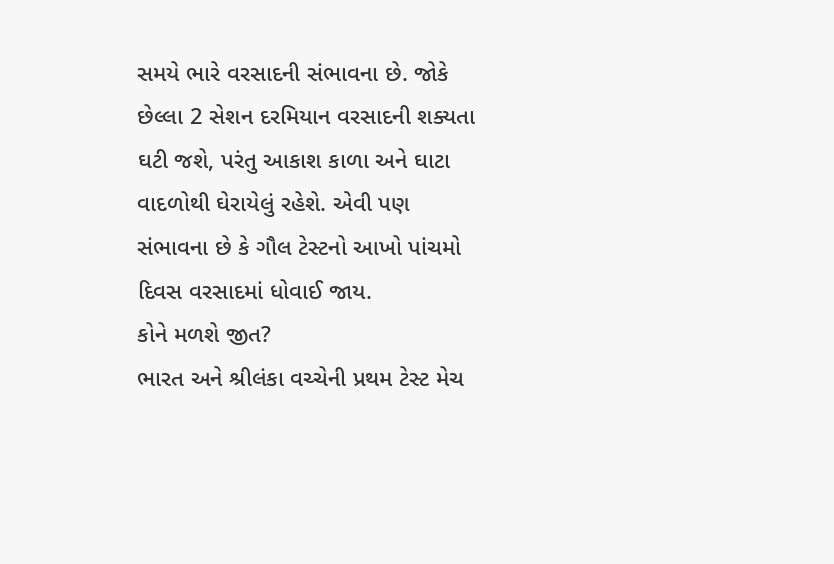સમયે ભારે વરસાદની સંભાવના છે. જોકે છેલ્લા 2 સેશન દરમિયાન વરસાદની શક્યતા ઘટી જશે, પરંતુ આકાશ કાળા અને ઘાટા વાદળોથી ઘેરાયેલું રહેશે. એવી પણ સંભાવના છે કે ગૌલ ટેસ્ટનો આખો પાંચમો દિવસ વરસાદમાં ધોવાઈ જાય.
કોને મળશે જીત?
ભારત અને શ્રીલંકા વચ્ચેની પ્રથમ ટેસ્ટ મેચ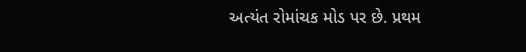અત્યંત રોમાંચક મોડ પર છે. પ્રથમ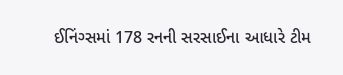ઈનિંગ્સમાં 178 રનની સરસાઈના આધારે ટીમ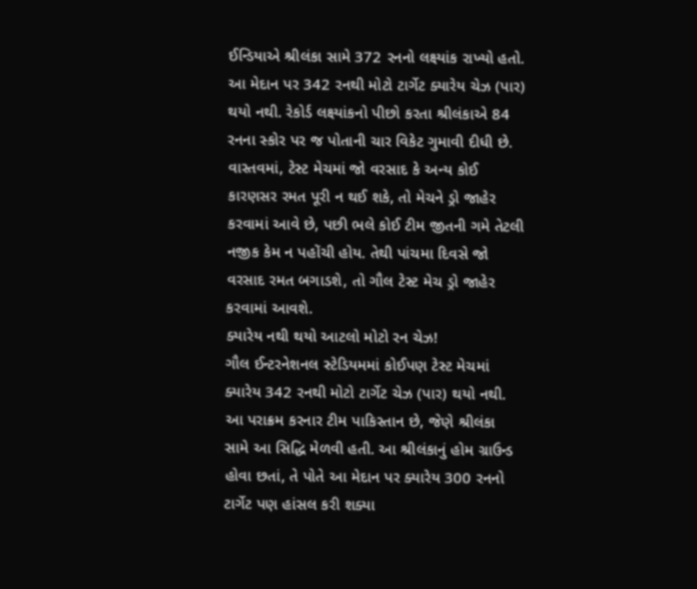ઈન્ડિયાએ શ્રીલંકા સામે 372 રનનો લક્ષ્યાંક રાખ્યો હતો. આ મેદાન પર 342 રનથી મોટો ટાર્ગેટ ક્યારેય ચેઝ (પાર) થયો નથી. રેકોર્ડ લક્ષ્યાંકનો પીછો કરતા શ્રીલંકાએ 84 રનના સ્કોર પર જ પોતાની ચાર વિકેટ ગુમાવી દીધી છે.
વાસ્તવમાં, ટેસ્ટ મેચમાં જો વરસાદ કે અન્ય કોઈ કારણસર રમત પૂરી ન થઈ શકે, તો મેચને ડ્રો જાહેર કરવામાં આવે છે, પછી ભલે કોઈ ટીમ જીતની ગમે તેટલી નજીક કેમ ન પહોંચી હોય. તેથી પાંચમા દિવસે જો વરસાદ રમત બગાડશે, તો ગૌલ ટેસ્ટ મેચ ડ્રો જાહેર કરવામાં આવશે.
ક્યારેય નથી થયો આટલો મોટો રન ચેઝ!
ગૌલ ઈન્ટરનેશનલ સ્ટેડિયમમાં કોઈપણ ટેસ્ટ મેચમાં ક્યારેય 342 રનથી મોટો ટાર્ગેટ ચેઝ (પાર) થયો નથી. આ પરાક્રમ કરનાર ટીમ પાકિસ્તાન છે, જેણે શ્રીલંકા સામે આ સિદ્ધિ મેળવી હતી. આ શ્રીલંકાનું હોમ ગ્રાઉન્ડ હોવા છતાં, તે પોતે આ મેદાન પર ક્યારેય 300 રનનો ટાર્ગેટ પણ હાંસલ કરી શક્યા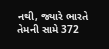નથી, જ્યારે ભારતે તેમની સામે 372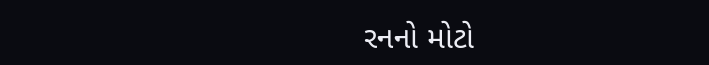રનનો મોટો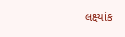લક્ષ્યાંક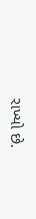રાખ્યો છે.